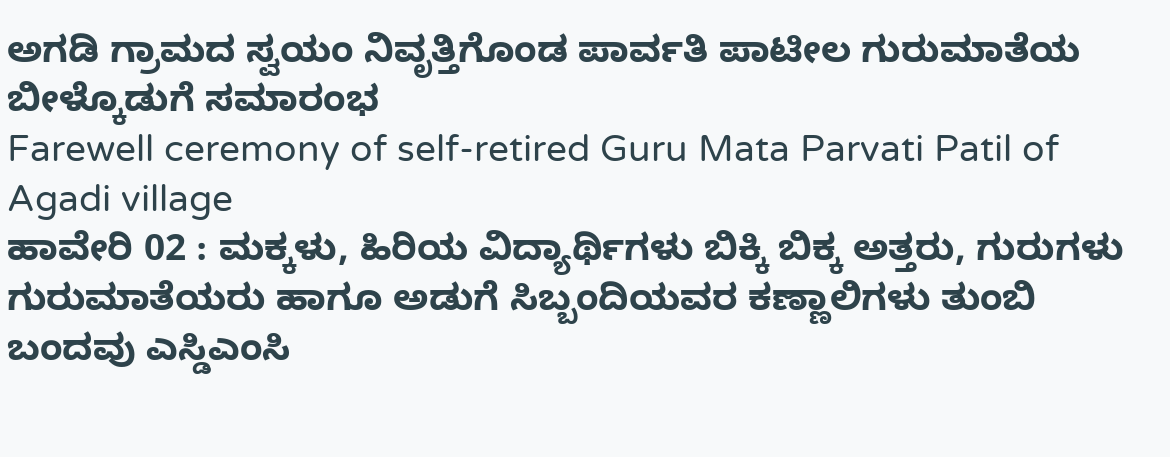ಅಗಡಿ ಗ್ರಾಮದ ಸ್ವಯಂ ನಿವೃತ್ತಿಗೊಂಡ ಪಾರ್ವತಿ ಪಾಟೀಲ ಗುರುಮಾತೆಯ ಬೀಳ್ಕೊಡುಗೆ ಸಮಾರಂಭ
Farewell ceremony of self-retired Guru Mata Parvati Patil of Agadi village
ಹಾವೇರಿ 02 : ಮಕ್ಕಳು, ಹಿರಿಯ ವಿದ್ಯಾರ್ಥಿಗಳು ಬಿಕ್ಕಿ ಬಿಕ್ಕ ಅತ್ತರು, ಗುರುಗಳು ಗುರುಮಾತೆಯರು ಹಾಗೂ ಅಡುಗೆ ಸಿಬ್ಬಂದಿಯವರ ಕಣ್ಣಾಲಿಗಳು ತುಂಬಿ ಬಂದವು ಎಸ್ಡಿಎಂಸಿ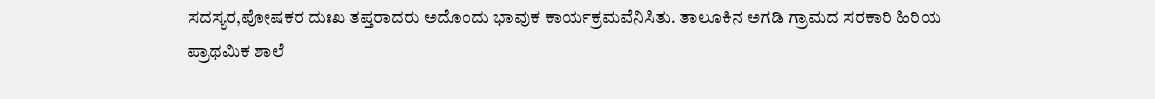ಸದಸ್ಯರ,ಪೋಷಕರ ದುಃಖ ತಪ್ತರಾದರು ಅದೊಂದು ಭಾವುಕ ಕಾರ್ಯಕ್ರಮವೆನಿಸಿತು. ತಾಲೂಕಿನ ಅಗಡಿ ಗ್ರಾಮದ ಸರಕಾರಿ ಹಿರಿಯ ಪ್ರಾಥಮಿಕ ಶಾಲೆ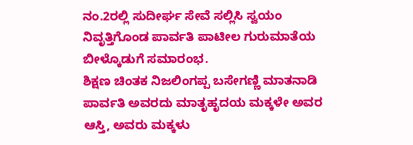ನಂ.2ರಲ್ಲಿ ಸುದೀರ್ಘ ಸೇವೆ ಸಲ್ಲಿಸಿ ಸ್ವಯಂ ನಿವೃತ್ತಿಗೊಂಡ ಪಾರ್ವತಿ ಪಾಟೀಲ ಗುರುಮಾತೆಯ ಬೀಳ್ಕೊಡುಗೆ ಸಮಾರಂಭ.
ಶಿಕ್ಷಣ ಚಿಂತಕ ನಿಜಲಿಂಗಪ್ಪ ಬಸೇಗಣ್ಣಿ ಮಾತನಾಡಿ ಪಾರ್ವತಿ ಅವರದು ಮಾತೃಹೃದಯ ಮಕ್ಕಳೇ ಅವರ ಆಸ್ತಿ, ಅವರು ಮಕ್ಕಳು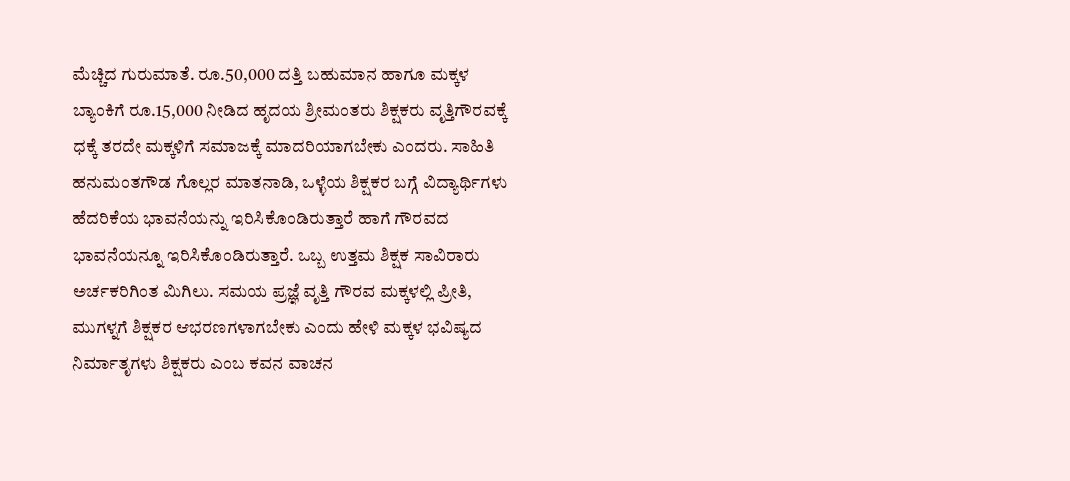ಮೆಚ್ಚಿದ ಗುರುಮಾತೆ. ರೂ.50,000 ದತ್ತಿ ಬಹುಮಾನ ಹಾಗೂ ಮಕ್ಕಳ ಬ್ಯಾಂಕಿಗೆ ರೂ.15,000 ನೀಡಿದ ಹೃದಯ ಶ್ರೀಮಂತರು ಶಿಕ್ಷಕರು ವೃತ್ತಿಗೌರವಕ್ಕೆ ಧಕ್ಕೆ ತರದೇ ಮಕ್ಕಳಿಗೆ ಸಮಾಜಕ್ಕೆ ಮಾದರಿಯಾಗಬೇಕು ಎಂದರು. ಸಾಹಿತಿ ಹನುಮಂತಗೌಡ ಗೊಲ್ಲರ ಮಾತನಾಡಿ, ಒಳ್ಳೆಯ ಶಿಕ್ಷಕರ ಬಗ್ಗೆ ವಿದ್ಯಾರ್ಥಿಗಳು ಹೆದರಿಕೆಯ ಭಾವನೆಯನ್ನು ಇರಿಸಿಕೊಂಡಿರುತ್ತಾರೆ ಹಾಗೆ ಗೌರವದ ಭಾವನೆಯನ್ನೂ ಇರಿಸಿಕೊಂಡಿರುತ್ತಾರೆ. ಒಬ್ಬ ಉತ್ತಮ ಶಿಕ್ಷಕ ಸಾವಿರಾರು ಅರ್ಚಕರಿಗಿಂತ ಮಿಗಿಲು. ಸಮಯ ಪ್ರಜ್ಞೆ ವೃತ್ತಿ ಗೌರವ ಮಕ್ಕಳಲ್ಲಿ ಪ್ರೀತಿ, ಮುಗಳ್ನಗೆ ಶಿಕ್ಷಕರ ಆಭರಣಗಳಾಗಬೇಕು ಎಂದು ಹೇಳಿ ಮಕ್ಕಳ ಭವಿಷ್ಯದ ನಿರ್ಮಾತೃಗಳು ಶಿಕ್ಷಕರು ಎಂಬ ಕವನ ವಾಚನ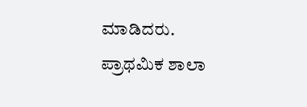ಮಾಡಿದರು.
ಪ್ರಾಥಮಿಕ ಶಾಲಾ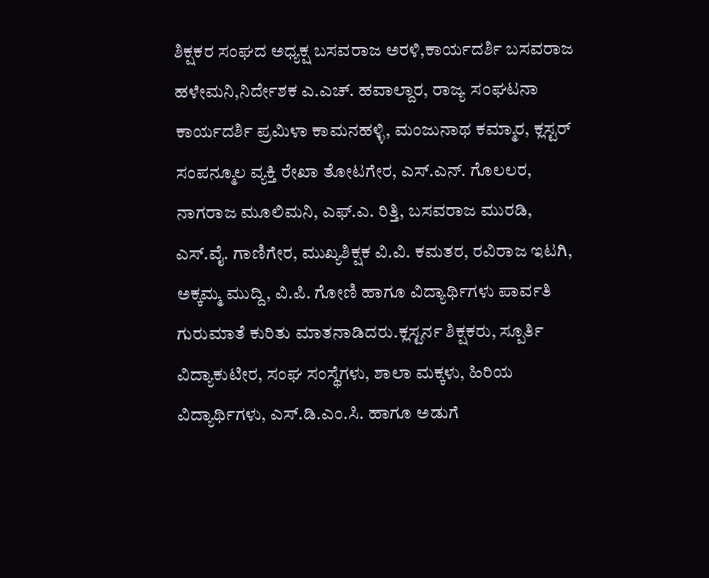ಶಿಕ್ಷಕರ ಸಂಘದ ಅಧ್ಯಕ್ಷ ಬಸವರಾಜ ಅರಳಿ,ಕಾರ್ಯದರ್ಶಿ ಬಸವರಾಜ ಹಳೇಮನಿ,ನಿರ್ದೇಶಕ ಎ.ಎಚ್. ಹವಾಲ್ದಾರ, ರಾಜ್ಯ ಸಂಘಟನಾ ಕಾರ್ಯದರ್ಶಿ ಪ್ರಮಿಳಾ ಕಾಮನಹಳ್ಳಿ, ಮಂಜುನಾಥ ಕಮ್ಮಾರ, ಕ್ಲಸ್ಟರ್ ಸಂಪನ್ಮೂಲ ವ್ಯಕ್ತಿ ರೇಖಾ ತೋಟಗೇರ, ಎಸ್.ಎನ್. ಗೊಲಲರ, ನಾಗರಾಜ ಮೂಲಿಮನಿ, ಎಫ್.ಎ. ರಿತ್ತಿ, ಬಸವರಾಜ ಮುರಡಿ, ಎಸ್.ವೈ. ಗಾಣಿಗೇರ, ಮುಖ್ಯಶಿಕ್ಷಕ ವಿ.ವಿ. ಕಮತರ, ರವಿರಾಜ ಇಟಗಿ, ಅಕ್ಕಮ್ಮ ಮುದ್ದಿ, ವಿ.ಪಿ. ಗೋಣಿ ಹಾಗೂ ವಿದ್ಯಾರ್ಥಿಗಳು ಪಾರ್ವತಿ ಗುರುಮಾತೆ ಕುರಿತು ಮಾತನಾಡಿದರು.ಕ್ಲಸ್ಟರ್ನ ಶಿಕ್ಷಕರು, ಸ್ಪೂರ್ತಿ ವಿದ್ಯಾಕುಟೀರ, ಸಂಘ ಸಂಸ್ಥೆಗಳು, ಶಾಲಾ ಮಕ್ಕಳು, ಹಿರಿಯ ವಿದ್ಯಾರ್ಥಿಗಳು, ಎಸ್.ಡಿ.ಎಂ.ಸಿ. ಹಾಗೂ ಅಡುಗೆ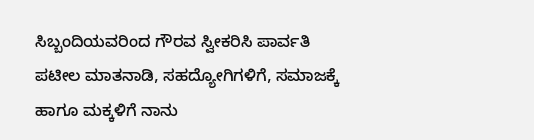ಸಿಬ್ಬಂದಿಯವರಿಂದ ಗೌರವ ಸ್ವೀಕರಿಸಿ ಪಾರ್ವತಿ ಪಟೀಲ ಮಾತನಾಡಿ, ಸಹದ್ಯೋಗಿಗಳಿಗೆ, ಸಮಾಜಕ್ಕೆ ಹಾಗೂ ಮಕ್ಕಳಿಗೆ ನಾನು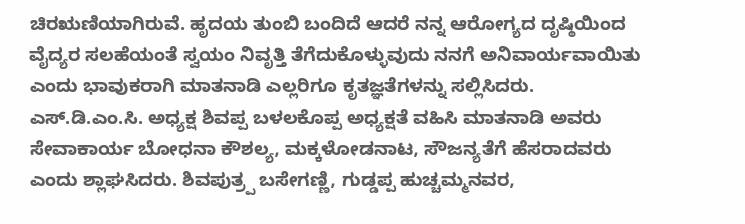ಚಿರಋಣಿಯಾಗಿರುವೆ. ಹೃದಯ ತುಂಬಿ ಬಂದಿದೆ ಆದರೆ ನನ್ನ ಆರೋಗ್ಯದ ದೃಷ್ಠಿಯಿಂದ ವೈದ್ಯರ ಸಲಹೆಯಂತೆ ಸ್ವಯಂ ನಿವೃತ್ತಿ ತೆಗೆದುಕೊಳ್ಳುವುದು ನನಗೆ ಅನಿವಾರ್ಯವಾಯಿತು ಎಂದು ಭಾವುಕರಾಗಿ ಮಾತನಾಡಿ ಎಲ್ಲರಿಗೂ ಕೃತಜ್ಞತೆಗಳನ್ನು ಸಲ್ಲಿಸಿದರು.
ಎಸ್.ಡಿ.ಎಂ.ಸಿ. ಅಧ್ಯಕ್ಷ ಶಿವಪ್ಪ ಬಳಲಕೊಪ್ಪ ಅಧ್ಯಕ್ಷತೆ ವಹಿಸಿ ಮಾತನಾಡಿ ಅವರು ಸೇವಾಕಾರ್ಯ ಬೋಧನಾ ಕೌಶಲ್ಯ, ಮಕ್ಕಳೋಡನಾಟ, ಸೌಜನ್ಯತೆಗೆ ಹೆಸರಾದವರು ಎಂದು ಶ್ಲಾಘಸಿದರು. ಶಿವಪುತ್ರ್ಪ ಬಸೇಗಣ್ಣಿ, ಗುಡ್ಡಪ್ಪ ಹುಚ್ಚಮ್ಮನವರ,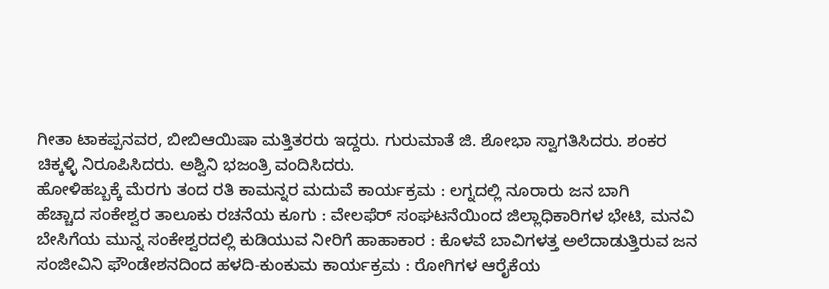ಗೀತಾ ಟಾಕಪ್ಪನವರ, ಬೀಬಿಆಯಿಷಾ ಮತ್ತಿತರರು ಇದ್ದರು. ಗುರುಮಾತೆ ಜಿ. ಶೋಭಾ ಸ್ವಾಗತಿಸಿದರು. ಶಂಕರ ಚಿಕ್ಕಳ್ಳಿ ನಿರೂಪಿಸಿದರು. ಅಶ್ವಿನಿ ಭಜಂತ್ರಿ ವಂದಿಸಿದರು.
ಹೋಳಿಹಬ್ಬಕ್ಕೆ ಮೆರಗು ತಂದ ರತಿ ಕಾಮನ್ನರ ಮದುವೆ ಕಾರ್ಯಕ್ರಮ : ಲಗ್ನದಲ್ಲಿ ನೂರಾರು ಜನ ಬಾಗಿ
ಹೆಚ್ಚಾದ ಸಂಕೇಶ್ವರ ತಾಲೂಕು ರಚನೆಯ ಕೂಗು : ವೇಲಫೆರ್ ಸಂಘಟನೆಯಿಂದ ಜಿಲ್ಲಾಧಿಕಾರಿಗಳ ಭೇಟಿ, ಮನವಿ
ಬೇಸಿಗೆಯ ಮುನ್ನ ಸಂಕೇಶ್ವರದಲ್ಲಿ ಕುಡಿಯುವ ನೀರಿಗೆ ಹಾಹಾಕಾರ : ಕೊಳವೆ ಬಾವಿಗಳತ್ತ ಅಲೆದಾಡುತ್ತಿರುವ ಜನ
ಸಂಜೀವಿನಿ ಫೌಂಡೇಶನದಿಂದ ಹಳದಿ-ಕುಂಕುಮ ಕಾರ್ಯಕ್ರಮ : ರೋಗಿಗಳ ಆರೈಕೆಯ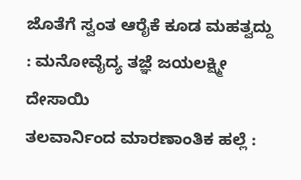ಜೊತೆಗೆ ಸ್ವಂತ ಆರೈಕೆ ಕೂಡ ಮಹತ್ವದ್ದು : ಮನೋವೈದ್ಯ ತಜ್ಞೆ ಜಯಲಕ್ಷ್ಮೀ ದೇಸಾಯಿ
ತಲವಾರ್ನಿಂದ ಮಾರಣಾಂತಿಕ ಹಲ್ಲೆ :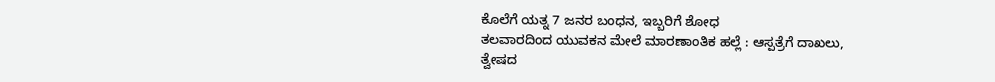ಕೊಲೆಗೆ ಯತ್ನ 7 ಜನರ ಬಂಧನ, ಇಬ್ಬರಿಗೆ ಶೋಧ
ತಲವಾರದಿಂದ ಯುವಕನ ಮೇಲೆ ಮಾರಣಾಂತಿಕ ಹಲ್ಲೆ : ಆಸ್ಪತ್ರೆಗೆ ದಾಖಲು, ತ್ವೇಷದ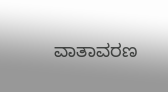ವಾತಾವರಣ